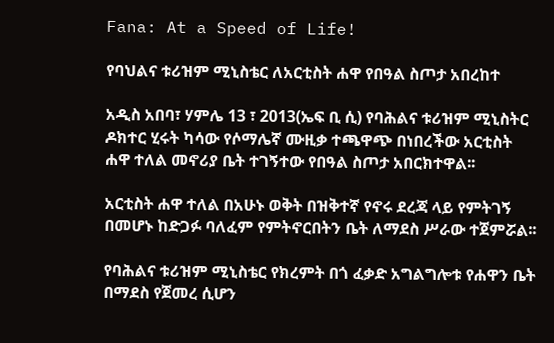Fana: At a Speed of Life!

የባህልና ቱሪዝም ሚኒስቴር ለአርቲስት ሐዋ የበዓል ስጦታ አበረከተ

አዲስ አበባ፣ ሃምሌ 13 ፣ 2013(ኤፍ ቢ ሲ) የባሕልና ቱሪዝም ሚኒስትር ዶክተር ሂሩት ካሳው የሶማሌኛ ሙዚቃ ተጫዋጭ በነበረችው አርቲስት ሐዋ ተለል መኖሪያ ቤት ተገኝተው የበዓል ስጦታ አበርክተዋል፡፡

አርቲስት ሐዋ ተለል በአሁኑ ወቅት በዝቅተኛ የኖሩ ደረጃ ላይ የምትገኝ በመሆኑ ከድጋፉ ባለፈም የምትኖርበትን ቤት ለማደስ ሥራው ተጀምሯል፡፡

የባሕልና ቱሪዝም ሚኒስቴር የክረምት በጎ ፈቃድ አግልግሎቱ የሐዋን ቤት በማደስ የጀመረ ሲሆን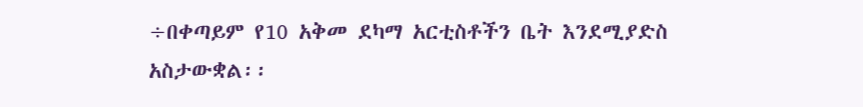÷በቀጣይም የ10 አቅመ ደካማ አርቲስቶችን ቤት እንደሚያድስ አስታውቋል፡፡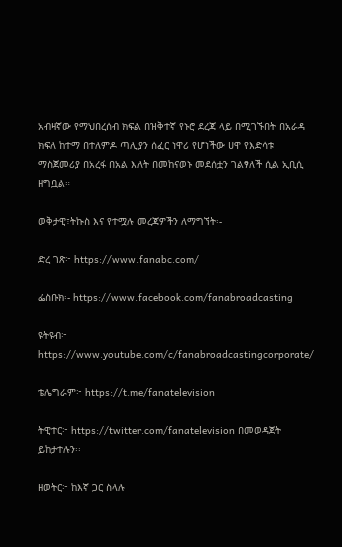አብዛኛው የማህበረሰብ ክፍል በዝቅተኛ የኑሮ ደረጃ ላይ በሚገኙበት በአራዳ ክፍለ ከተማ በተለምዶ ጣሊያን ሰፈር ነዋሪ የሆነችው ሀዋ የእድሳቱ ማስጀመሪያ በአረፋ በአል እለት በመከናወኑ መደሰቷን ገልፃለች ሲል ኢቢሲ ዘግቧል።

ወቅታዊ፣ትኩስ እና የተሟሉ መረጃዎችን ለማግኘት፡-

ድረ ገጽ፦ https://www.fanabc.com/

ፌስቡክ፡- https://www.facebook.com/fanabroadcasting

ዩትዩብ፦ https://www.youtube.com/c/fanabroadcastingcorporate/

ቴሌግራም፦ https://t.me/fanatelevision

ትዊተር፦ https://twitter.com/fanatelevision በመወዳጀት ይከታተሉን፡፡

ዘወትር፦ ከእኛ ጋር ስላሉ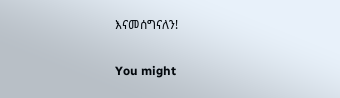እናመሰግናለን!

You might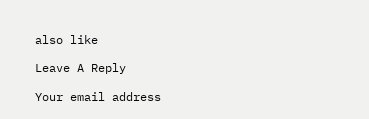also like

Leave A Reply

Your email address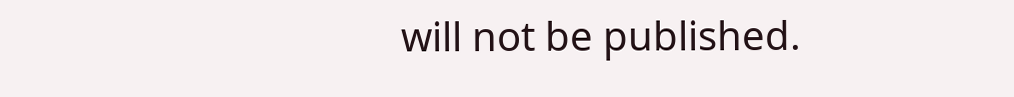will not be published.